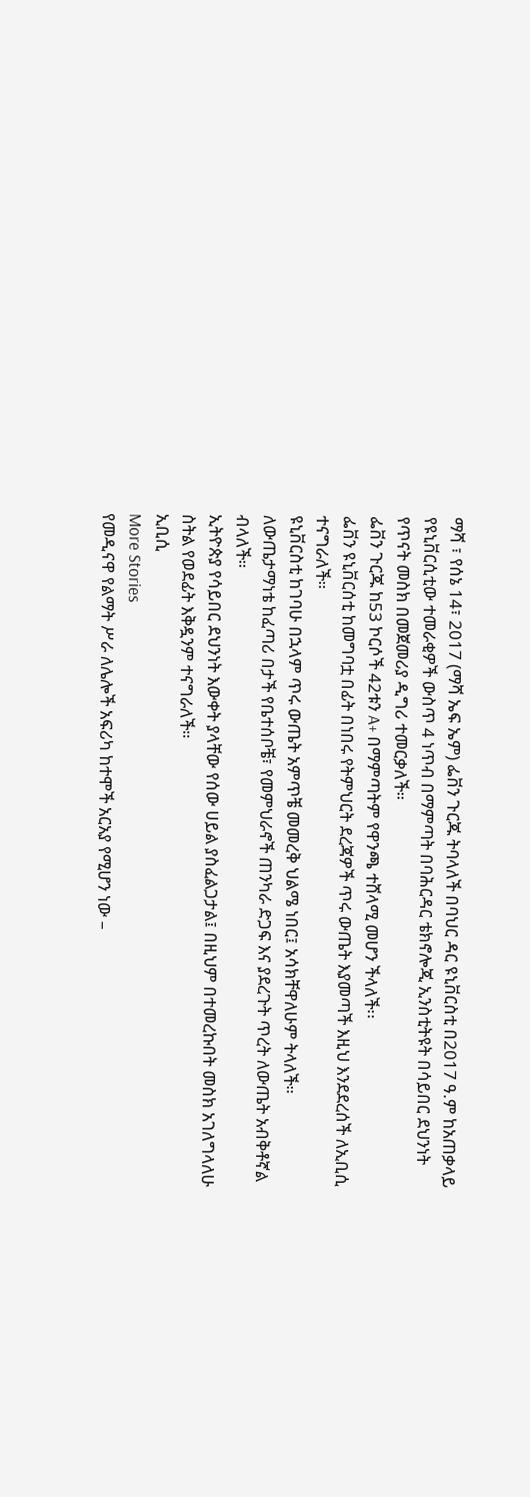ማሻ ፣ የሰኔ 14፣ 2017 (ማሻ ኤፍ ኤም) ፌቨን ጉርጁ ትባላለች በባህር ዳር ዩኒቨርስቲ በ2017 ዓ.ም ከአጠቃላይ የዩኒቨርሲቲው ተመራቂዎች ውስጥ 4 ነጥብ በማምጣት በባሕርዳር ቴክኖሎጂ ኢንስቲትዩት በሳይበር ደህንነት የጥናት መስክ በመጀመሪያ ዲግሪ ተመርቃለች።
ፌቨን ጉርጁ ከ53 ኮርሶች 42ቱን A+ በማምጣትም የዋንጫ ተሸላሚ መሆን ችላለች፡፡
ፌቨን ዩኒቨርሰቲ ከመግባቷ በፊት በነበሩ የትምህርት ደረጃዎች ጥሩ ውጤት እያመጣች እዚህ እንደደረሰች ለኢቢሲ ተናግራለች።
ዩኒቨርስቲ ከገባሁ በኋላም ጥሩ ውጤት አምጥቼ መመረቅ ህልሜ ነበር፤ አሳክቸዋለሁም ትላለች።
ለውጤታማነቴ ከፈጣሪ በታች የቤተሰቦቼ፣ የመምህራኖች ጠንካራ ድጋፍ እና ያደረጉት ጥረት ለውጤት አብቅቶኛል ብላለች።
ኢትዮጵያ የሳይበር ደህንነት እውቀት ያላቸው የሰው ሀይል ያስፈልጋታል፤ በዚህም በተመረኩበት መስክ አገለግላለሁ ስትል የወደፊት እቅዷንም ተናግራለች።
ኢቢሲ
More Stories
የመዲናዋ የልማት ሥራ ለሌሎች አፍሪካ ከተሞች አርአያ የሚሆን ነው –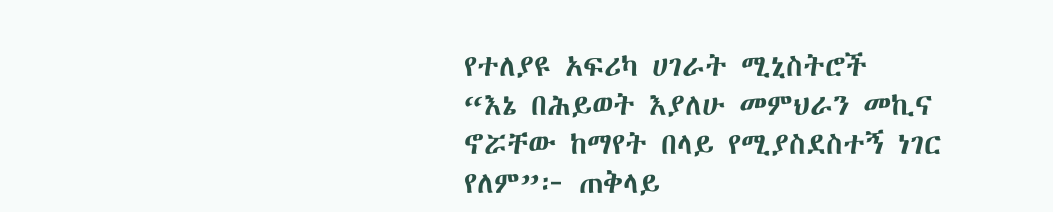የተለያዩ አፍሪካ ሀገራት ሚኒስትሮች
“እኔ በሕይወት እያለሁ መምህራን መኪና ኖሯቸው ከማየት በላይ የሚያስደስተኝ ነገር የለም”፦ ጠቅላይ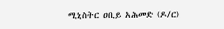ሚኒስትር ዐቢይ አሕመድ (ዶ/ር)